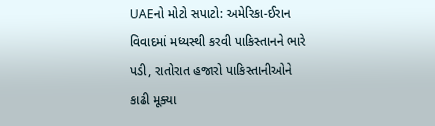UAEનો મોટો સપાટો: અમેરિકા-ઈરાન વિવાદમાં મધ્યસ્થી કરવી પાકિસ્તાનને ભારે પડી, રાતોરાત હજારો પાકિસ્તાનીઓને કાઢી મૂક્યા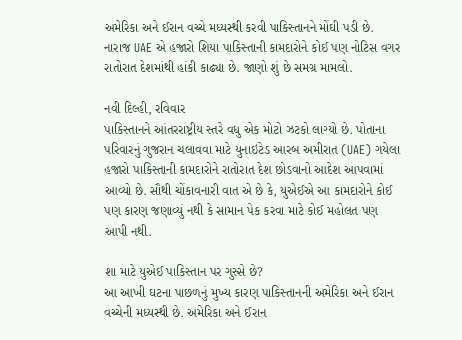અમેરિકા અને ઈરાન વચ્ચે મધ્યસ્થી કરવી પાકિસ્તાનને મોંઘી પડી છે. નારાજ UAE એ હજારો શિયા પાકિસ્તાની કામદારોને કોઈ પણ નોટિસ વગર રાતોરાત દેશમાંથી હાંકી કાઢ્યા છે. જાણો શું છે સમગ્ર મામલો.

નવી દિલ્હી, રવિવાર
પાકિસ્તાનને આંતરરાષ્ટ્રીય સ્તરે વધુ એક મોટો ઝટકો લાગ્યો છે. પોતાના પરિવારનું ગુજરાન ચલાવવા માટે યુનાઇટેડ આરબ અમીરાત (UAE) ગયેલા હજારો પાકિસ્તાની કામદારોને રાતોરાત દેશ છોડવાનો આદેશ આપવામાં આવ્યો છે. સૌથી ચોંકાવનારી વાત એ છે કે, યુએઈએ આ કામદારોને કોઈ પણ કારણ જણાવ્યું નથી કે સામાન પેક કરવા માટે કોઈ મહોલત પણ આપી નથી.

શા માટે યુએઈ પાકિસ્તાન પર ગુસ્સે છે?
આ આખી ઘટના પાછળનું મુખ્ય કારણ પાકિસ્તાનની અમેરિકા અને ઈરાન વચ્ચેની મધ્યસ્થી છે. અમેરિકા અને ઈરાન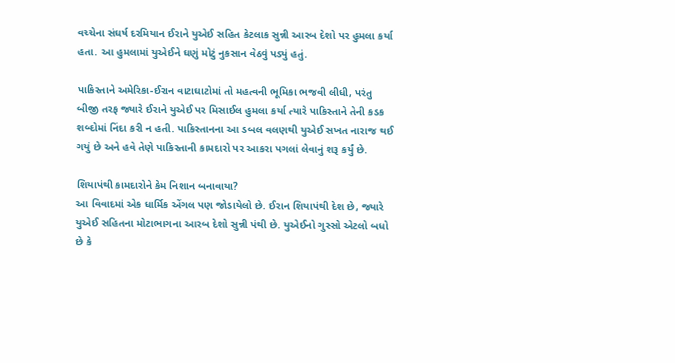વચ્ચેના સંઘર્ષ દરમિયાન ઈરાને યુએઈ સહિત કેટલાક સુન્ની આરબ દેશો પર હુમલા કર્યા હતા. આ હુમલામાં યુએઈને ઘણું મોટું નુકસાન વેઠવું પડ્યું હતું.

પાકિસ્તાને અમેરિકા-ઈરાન વાટાઘાટોમાં તો મહત્વની ભૂમિકા ભજવી લીધી, પરંતુ બીજી તરફ જ્યારે ઈરાને યુએઈ પર મિસાઈલ હુમલા કર્યા ત્યારે પાકિસ્તાને તેની કડક શબ્દોમાં નિંદા કરી ન હતી. પાકિસ્તાનના આ ડબલ વલણથી યુએઈ સખત નારાજ થઈ ગયું છે અને હવે તેણે પાકિસ્તાની કામદારો પર આકરા પગલાં લેવાનું શરૂ કર્યું છે.

શિયાપંથી કામદારોને કેમ નિશાન બનાવાયા?
આ વિવાદમાં એક ધાર્મિક એંગલ પણ જોડાયેલો છે. ઈરાન શિયાપંથી દેશ છે, જ્યારે યુએઈ સહિતના મોટાભાગના આરબ દેશો સુન્ની પંથી છે. યુએઈનો ગુસ્સો એટલો બધો છે કે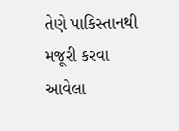તેણે પાકિસ્તાનથી મજૂરી કરવા આવેલા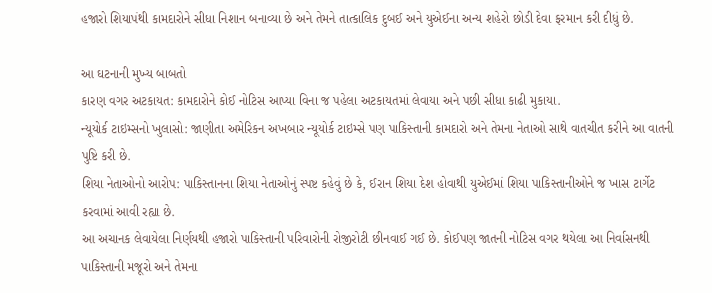હજારો શિયાપંથી કામદારોને સીધા નિશાન બનાવ્યા છે અને તેમને તાત્કાલિક દુબઈ અને યુએઈના અન્ય શહેરો છોડી દેવા ફરમાન કરી દીધું છે.

આ ઘટનાની મુખ્ય બાબતો
કારણ વગર અટકાયત: કામદારોને કોઈ નોટિસ આપ્યા વિના જ પહેલા અટકાયતમાં લેવાયા અને પછી સીધા કાઢી મુકાયા.
ન્યૂયોર્ક ટાઇમ્સનો ખુલાસો: જાણીતા અમેરિકન અખબાર ન્યૂયોર્ક ટાઇમ્સે પણ પાકિસ્તાની કામદારો અને તેમના નેતાઓ સાથે વાતચીત કરીને આ વાતની પુષ્ટિ કરી છે.
શિયા નેતાઓનો આરોપ: પાકિસ્તાનના શિયા નેતાઓનું સ્પષ્ટ કહેવું છે કે, ઈરાન શિયા દેશ હોવાથી યુએઈમાં શિયા પાકિસ્તાનીઓને જ ખાસ ટાર્ગેટ કરવામાં આવી રહ્યા છે.
આ અચાનક લેવાયેલા નિર્ણયથી હજારો પાકિસ્તાની પરિવારોની રોજીરોટી છીનવાઈ ગઈ છે. કોઈપણ જાતની નોટિસ વગર થયેલા આ નિર્વાસનથી પાકિસ્તાની મજૂરો અને તેમના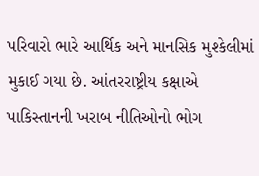પરિવારો ભારે આર્થિક અને માનસિક મુશ્કેલીમાં મુકાઈ ગયા છે. આંતરરાષ્ટ્રીય કક્ષાએ પાકિસ્તાનની ખરાબ નીતિઓનો ભોગ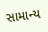સામાન્ય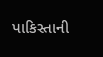પાકિસ્તાની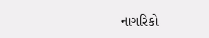નાગરિકો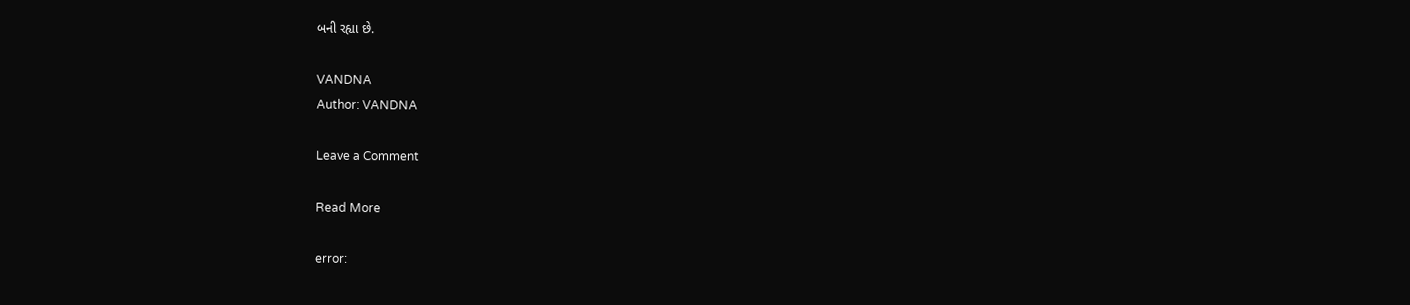બની રહ્યા છે.

VANDNA
Author: VANDNA

Leave a Comment

Read More

error: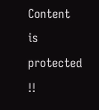Content is protected !!